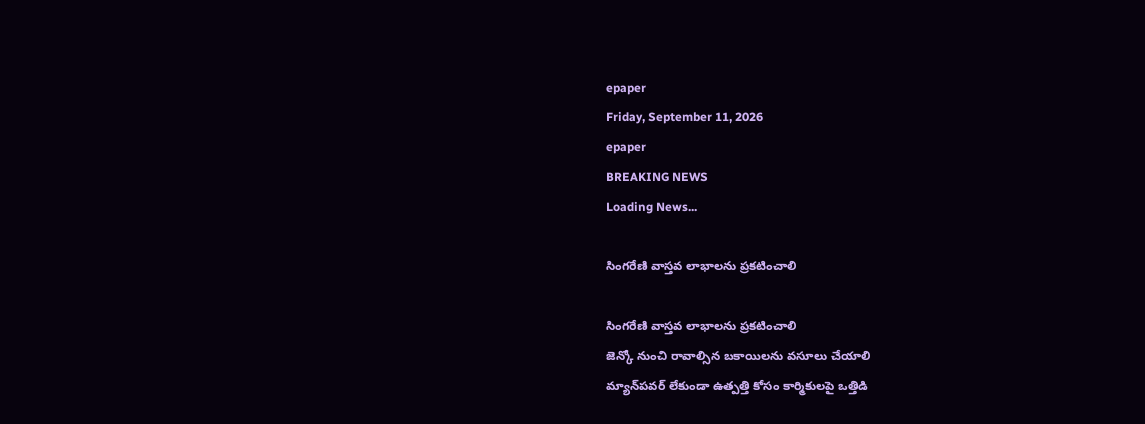epaper
Friday, September 11, 2026
epaper
BREAKING NEWS
Loading News...

సింగరేణి వాస్తవ లాభాలను ప్రకటించాలి

సింగరేణి వాస్తవ లాభాలను ప్రకటించాలి
జెన్కో నుంచి రావాల్సిన బకాయిలను వసూలు చేయాలి
మ్యాన్‌పవర్ లేకుండా ఉత్పత్తి కోసం కార్మికులపై ఒత్తిడి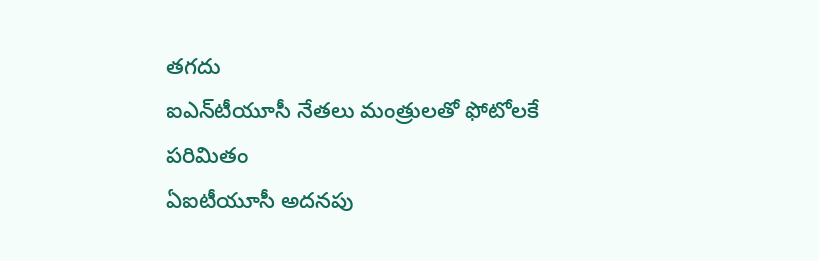తగదు
ఐఎన్‌టీయూసీ నేతలు మంత్రులతో ఫోటోలకే పరిమితం
ఏఐటీయూసీ అదనపు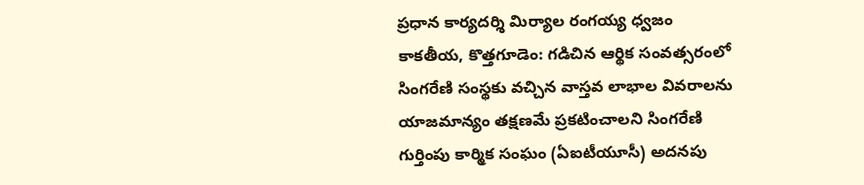ప్రధాన కార్యదర్శి మిర్యాల రంగయ్య ధ్వ‌జం
కాకతీయ, కొత్తగూడెం: గడిచిన ఆర్థిక సంవత్సరంలో సింగరేణి సంస్థకు వచ్చిన వాస్తవ లాభాల వివరాలను యాజమాన్యం తక్షణమే ప్రకటించాలని సింగరేణి గుర్తింపు కార్మిక సంఘం (ఏఐటీయూసీ) అదనపు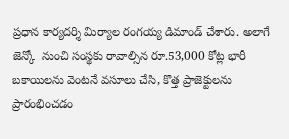ప్రధాన కార్యదర్శి మిర్యాల రంగయ్య డిమాండ్ చేశారు. అలాగే జెన్కో  నుంచి సంస్థకు రావాల్సిన రూ.53,000 కోట్ల భారీ బకాయిలను వెంటనే వసూలు చేసి, కొత్త ప్రాజెక్టులను ప్రారంభించడం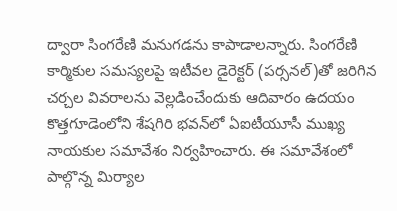ద్వారా సింగరేణి మనుగడను కాపాడాలన్నారు. సింగరేణి కార్మికుల సమస్యలపై ఇటీవల డైరెక్టర్ (పర్సనల్)తో జరిగిన చర్చల వివరాలను వెల్లడించేందుకు ఆదివారం ఉదయం కొత్తగూడెంలోని శేషగిరి భవన్‌లో ఏఐటీయూసీ ముఖ్య నాయకుల సమావేశం నిర్వహించారు. ఈ సమావేశంలో పాల్గొన్న మిర్యాల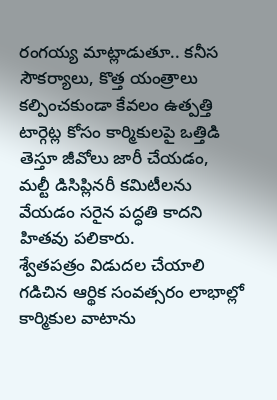రంగయ్య మాట్లాడుతూ.. కనీస సౌకర్యాలు, కొత్త యంత్రాలు కల్పించకుండా కేవలం ఉత్పత్తి టార్గెట్ల కోసం కార్మికులపై ఒత్తిడి తెస్తూ జీవోలు జారీ చేయడం, మల్టీ డిసిప్లినరీ కమిటీలను వేయడం సరైన పద్ధతి కాదని హితవు పలికారు.
శ్వేతపత్రం విడుదల చేయాలి
గడిచిన ఆర్థిక సంవత్సరం లాభాల్లో కార్మికుల వాటాను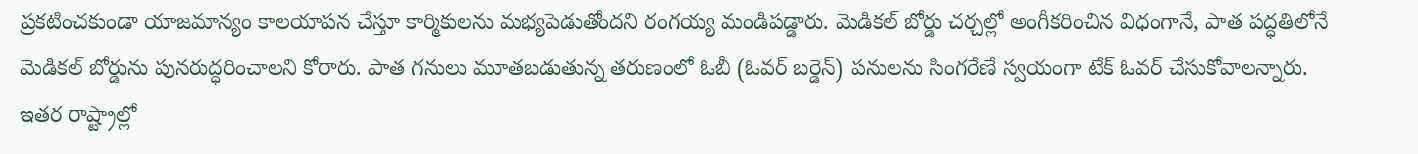ప్రకటించకుండా యాజమాన్యం కాలయాపన చేస్తూ కార్మికులను మభ్యపెడుతోందని రంగయ్య మండిపడ్డారు. మెడికల్ బోర్డు చర్చల్లో అంగీకరించిన విధంగానే, పాత పద్ధతిలోనే మెడికల్ బోర్డును పునరుద్ధరించాలని కోరారు. పాత గనులు మూతబడుతున్న తరుణంలో ఓబీ (ఓవర్ బర్డెన్) పనులను సింగరేణే స్వయంగా టేక్ ఓవర్ చేసుకోవాలన్నారు. ఇతర రాష్ట్రాల్లో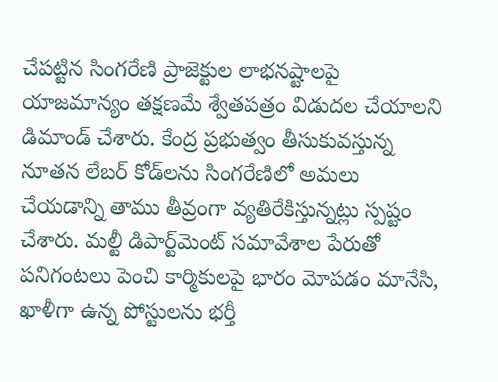చేపట్టిన సింగరేణి ప్రాజెక్టుల లాభనష్టాలపై యాజమాన్యం తక్షణమే శ్వేతపత్రం విడుదల చేయాలని డిమాండ్ చేశారు. కేంద్ర ప్రభుత్వం తీసుకువస్తున్న నూతన లేబర్ కోడ్‌లను సింగరేణిలో అమలు చేయడాన్ని తాము తీవ్రంగా వ్యతిరేకిస్తున్నట్లు స్పష్టం చేశారు. మల్టీ డిపార్ట్‌మెంట్ సమావేశాల పేరుతో పనిగంటలు పెంచి కార్మికులపై భారం మోపడం మానేసి, ఖాళీగా ఉన్న పోస్టులను భర్తీ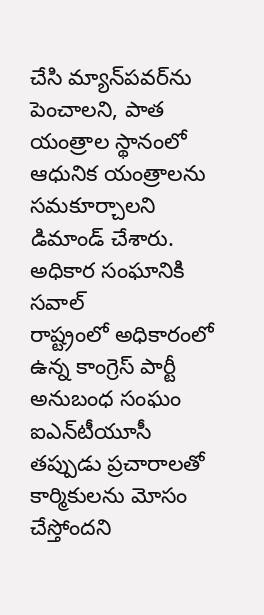చేసి మ్యాన్‌పవర్‌ను పెంచాలని, పాత యంత్రాల స్థానంలో ఆధునిక యంత్రాలను సమకూర్చాలని డిమాండ్ చేశారు.
అధికార సంఘానికి సవాల్
రాష్ట్రంలో అధికారంలో ఉన్న కాంగ్రెస్ పార్టీ అనుబంధ సంఘం ఐఎన్‌టీయూసీ  తప్పుడు ప్రచారాలతో కార్మికులను మోసం చేస్తోందని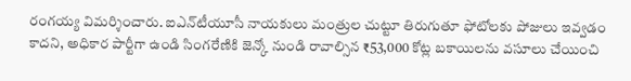రంగయ్య విమర్శించారు. ఐఎన్‌టీయూసీ నాయకులు మంత్రుల చుట్టూ తిరుగుతూ ఫోటోలకు పోజులు ఇవ్వడం కాదని, అధికార పార్టీగా ఉండి సింగరేణికి జెన్కో నుండి రావాల్సిన ₹53,000 కోట్ల బకాయిలను వసూలు చేయించి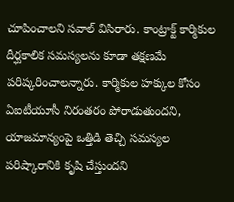చూపించాలని సవాల్ విసిరారు. కాంట్రాక్ట్ కార్మికుల దీర్ఘకాలిక సమస్యలను కూడా తక్షణమే పరిష్కరించాలన్నారు. కార్మికుల హక్కుల కోసం ఏఐటీయూసీ నిరంతరం పోరాడుతుందని, యాజమాన్యంపై ఒత్తిడి తెచ్చి సమస్యల పరిష్కారానికి కృషి చేస్తుందని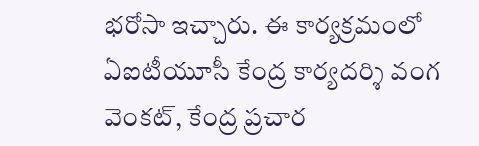భరోసా ఇచ్చారు. ఈ కార్యక్రమంలో ఏఐటీయూసీ కేంద్ర కార్యదర్శి వంగ వెంకట్, కేంద్ర ప్రచార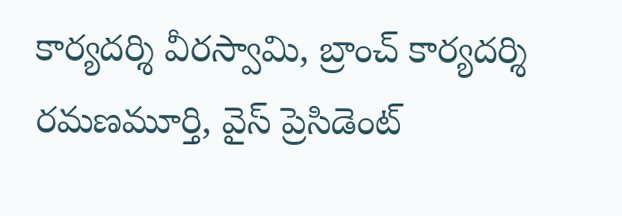కార్యదర్శి వీరస్వామి, బ్రాంచ్ కార్యదర్శి రమణమూర్తి, వైస్ ప్రెసిడెంట్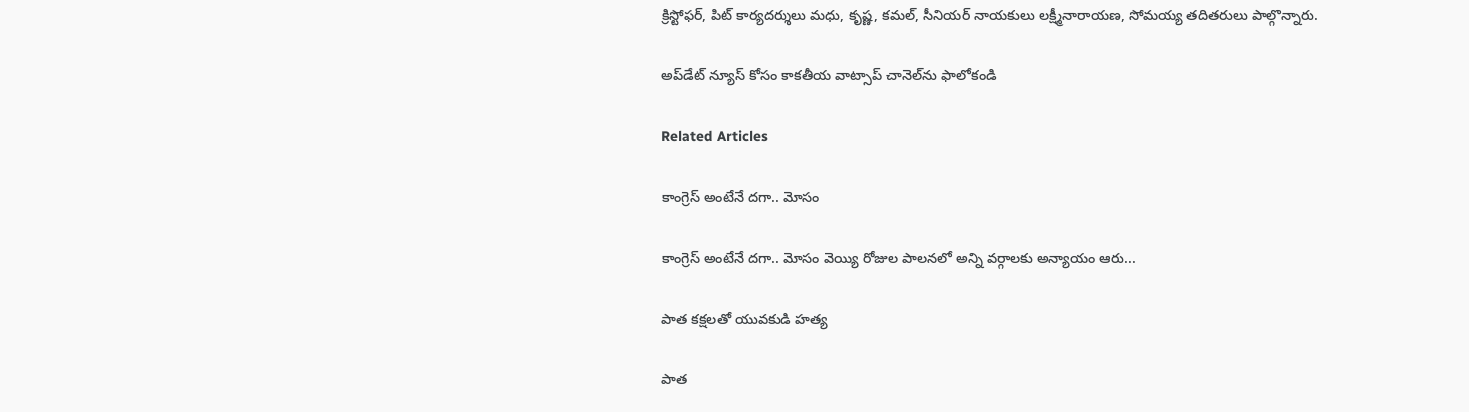క్రిస్టోఫర్, పిట్ కార్యదర్శులు మధు, కృష్ణ, కమల్, సీనియర్ నాయకులు లక్ష్మీనారాయణ, సోమయ్య తదితరులు పాల్గొన్నారు.

అప్‌డేట్ న్యూస్ కోసం కాక‌తీయ వాట్సాప్ చానెల్‌ను ఫాలోకండి

Related Articles

కాంగ్రెస్ అంటేనే దగా.. మోసం

కాంగ్రెస్ అంటేనే దగా.. మోసం వెయ్యి రోజుల పాలనలో అన్ని వర్గాలకు అన్యాయం ఆరు...

పాత కక్షలతో యువకుడి హత్య

పాత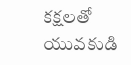కక్షలతో యువకుడి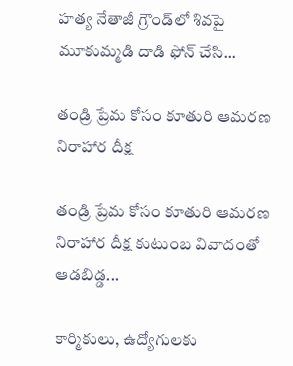హత్య నేతాజీ గ్రౌండ్‌లో శివపై మూకుమ్మడి దాడి ఫోన్‌ చేసి...

తండ్రి ప్రేమ కోసం కూతురి ఆమరణ నిరాహార దీక్ష

తండ్రి ప్రేమ కోసం కూతురి ఆమరణ నిరాహార దీక్ష కుటుంబ వివాదంతో ఆడబిడ్డ...

కార్మికులు, ఉద్యోగులకు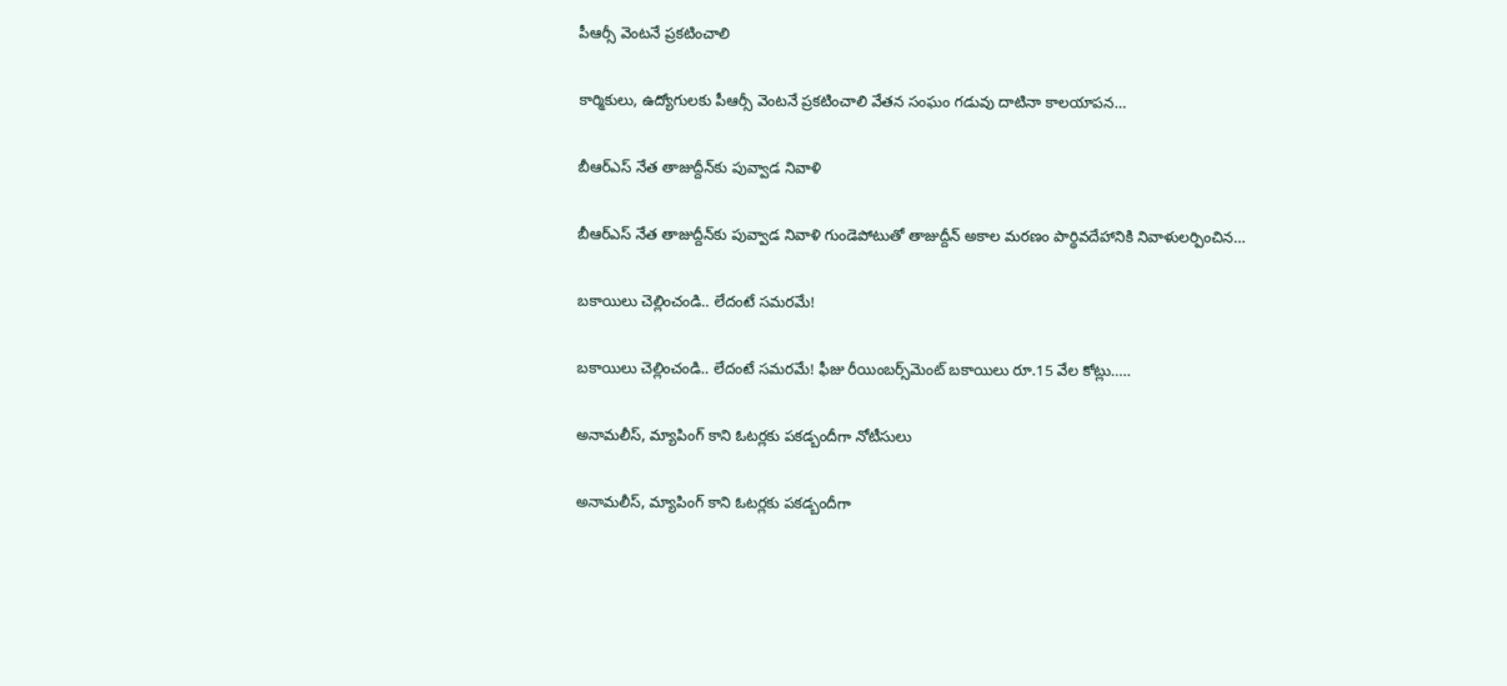పీఆర్సీ వెంటనే ప్రకటించాలి

కార్మికులు, ఉద్యోగులకు పీఆర్సీ వెంటనే ప్రకటించాలి వేతన సంఘం గడువు దాటినా కాలయాపన...

బీఆర్ఎస్‌ నేత తాజుద్దీన్‌కు పువ్వాడ నివాళి

బీఆర్ఎస్‌ నేత తాజుద్దీన్‌కు పువ్వాడ నివాళి గుండెపోటుతో తాజుద్దీన్‌ అకాల మ‌ర‌ణం పార్థివదేహానికి నివాళులర్పించిన...

బకాయిలు చెల్లించండి.. లేదంటే సమరమే!

బకాయిలు చెల్లించండి.. లేదంటే సమరమే! ఫీజు రీయింబర్స్‌మెంట్‌ బకాయిలు రూ.15 వేల కోట్లు.....

అనామలీస్‌, మ్యాపింగ్‌ కాని ఓటర్లకు ప‌క‌డ్బందీగా నోటీసులు

అనామలీస్‌, మ్యాపింగ్‌ కాని ఓటర్లకు ప‌క‌డ్బందీగా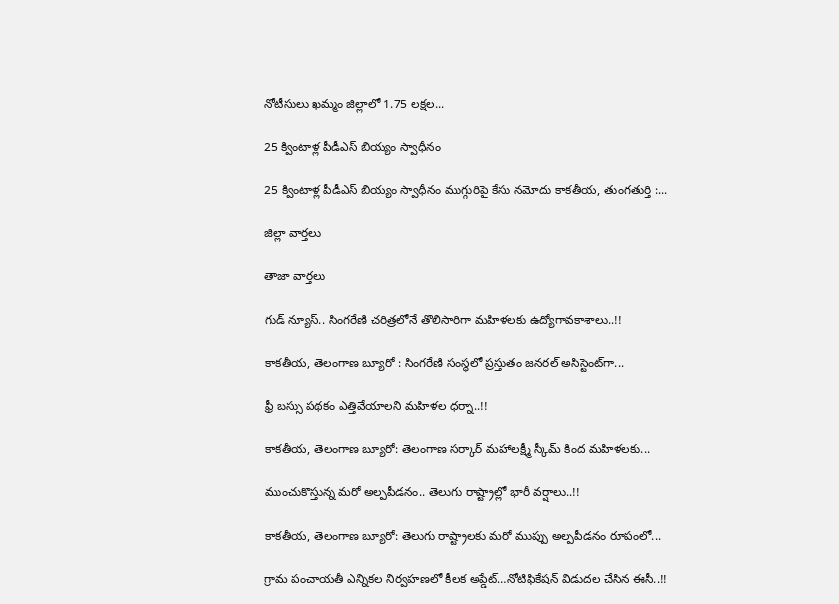నోటీసులు ఖమ్మం జిల్లాలో 1.75 లక్షల...

25 క్వింటాళ్ల పీడీఎస్‌ బియ్యం స్వాధీనం

25 క్వింటాళ్ల పీడీఎస్‌ బియ్యం స్వాధీనం ముగ్గురిపై కేసు నమోదు కాకతీయ, తుంగతుర్తి :...

జిల్లా వార్త‌లు

తాజా వార్త‌లు

గుడ్ న్యూస్.. సింగరేణి చరిత్రలోనే తొలిసారిగా మ‌హిళ‌ల‌కు ఉద్యోగావ‌కాశాలు..!!

కాక‌తీయ‌, తెలంగాణ బ్యూరో : సింగరేణి సంస్థలో ప్రస్తుతం జనరల్ అసిస్టెంట్‌గా...

ఫ్రీ బస్సు పథకం ఎత్తివేయాలని మహిళల ధర్నా..!!

కాకతీయ, తెలంగాణ బ్యూరో: తెలంగాణ సర్కార్ మహాలక్ష్మీ స్కీమ్ కింద మహిళలకు...

ముంచుకొస్తున్న మరో అల్పపీడనం.. తెలుగు రాష్ట్రాల్లో భారీ వర్షాలు..!!

కాకతీయ, తెలంగాణ బ్యూరో: తెలుగు రాష్ట్రాలకు మరో ముప్పు అల్పపీడనం రూపంలో...

గ్రామ పంచాయ‌తీ ఎన్నిక‌ల నిర్వ‌హ‌ణ‌లో కీల‌క అప్డేట్‌…నోటిఫికేషన్ విడుదల చేసిన ఈసీ..!!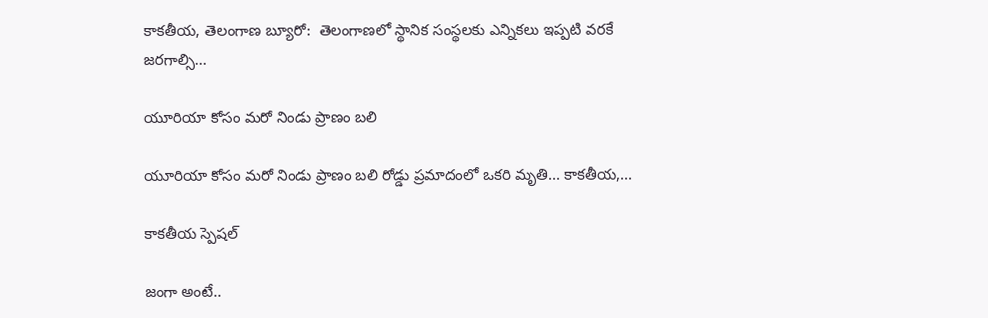కాకతీయ, తెలంగాణ బ్యూరో:  తెలంగాణలో స్థానిక సంస్థలకు ఎన్నికలు ఇప్పటి వరకే జరగాల్సి...

యూరియా కోసం మరో నిండు ప్రాణం బలి

యూరియా కోసం మరో నిండు ప్రాణం బలి రోడ్డు ప్రమాదంలో ఒకరి మృతి... కాకతీయ,...

కాక‌తీయ స్పెష‌ల్‌

జంగా అంటే..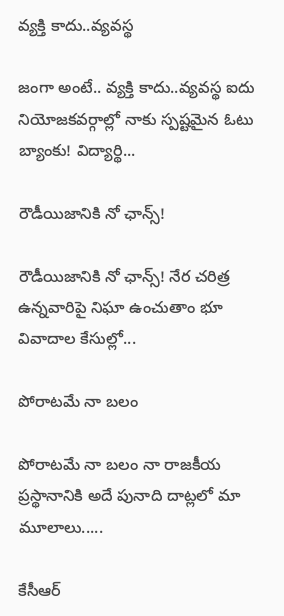వ్య‌క్తి కాదు..వ్య‌వస్థ‌

జంగా అంటే.. వ్య‌క్తి కాదు..వ్య‌వస్థ‌ ఐదు నియోజ‌క‌వ‌ర్గాల్లో నాకు స్ప‌ష్ట‌మైన ఓటు బ్యాంకు! విద్యార్థి...

రౌడీయిజానికి నో ఛాన్స్‌!

రౌడీయిజానికి నో ఛాన్స్‌! నేర చరిత్ర ఉన్న‌వారిపై నిఘా ఉంచుతాం భూ వివాదాల కేసుల్లో...

పోరాటమే నా బలం

పోరాటమే నా బలం నా రాజకీయ ప్రస్థానానికి అదే పునాది దాట్లలో మా మూలాలు.....

కేసీఆర్‌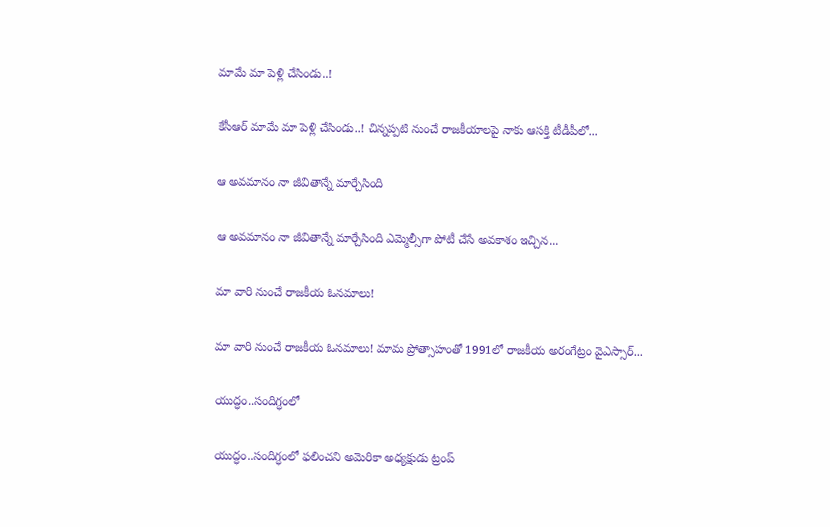మామే మా పెళ్లి చేసిండు..!

కేసీఆర్‌ మామే మా పెళ్లి చేసిండు..! చిన్నప్ప‌టి నుంచే రాజకీయాలపై నాకు ఆసక్తి టీడీపీలో...

ఆ అవమానం నా జీవితాన్నే మార్చేసింది

ఆ అవమానం నా జీవితాన్నే మార్చేసింది ఎమ్మెల్సీగా పోటీ చేసే అవ‌కాశం ఇచ్చిన...

మా వారి నుంచే రాజకీయ ఓనమాలు!

మా వారి నుంచే రాజకీయ ఓనమాలు! మామ ప్రోత్సాహంతో 1991లో రాజకీయ అరంగేట్రం వైఎస్సార్‌...

యుద్ధం..సందిగ్ధంలో

యుద్ధం..సందిగ్ధంలో ఫ‌లించని అమెరికా అధ్య‌క్షుడు ట్రంప్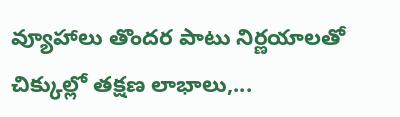వ్యూహాలు తొంద‌ర పాటు నిర్ణ‌యాల‌తో చిక్కుల్లో తక్షణ లాభాలు,...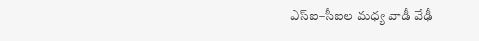ఎస్ఐ–సీఐల మ‌ధ్య వాడీ వేఢీ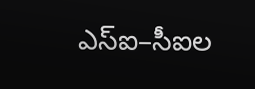ఎస్ఐ–సీఐల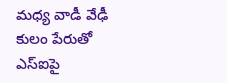మ‌ధ్య వాడీ వేఢీ కులం పేరుతో ఎస్ఐపై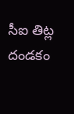సీఐ తిట్ల దండ‌కం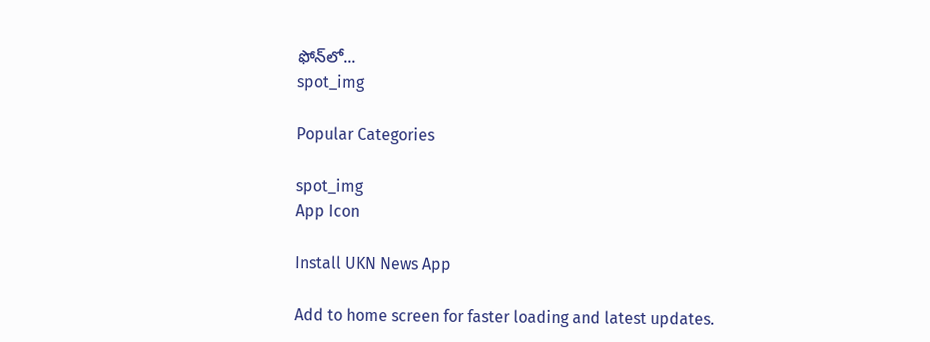ఫోన్‌లో...
spot_img

Popular Categories

spot_img
App Icon

Install UKN News App

Add to home screen for faster loading and latest updates.